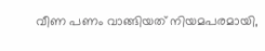വീണ പണം വാങ്ങിയത് നിയമപരമായി,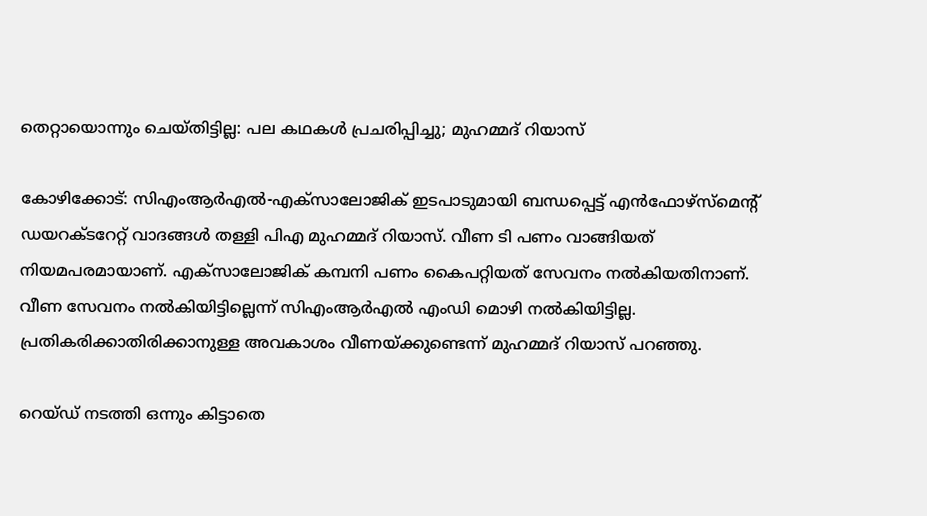തെറ്റായൊന്നും ചെയ്തിട്ടില്ല: പല കഥകൾ പ്രചരിപ്പിച്ചു; മുഹമ്മദ് റിയാസ്

കോഴിക്കോട്: സിഎംആർഎൽ-എക്സാലോജിക് ഇടപാടുമായി ബന്ധപ്പെട്ട് എൻഫോഴ്സ്മെന്റ് ഡയറക്ടറേറ്റ് വാദങ്ങൾ തള്ളി പിഎ മുഹമ്മദ് റിയാസ്. വീണ ടി പണം വാങ്ങിയത് നിയമപരമായാണ്. എക്സാലോജിക് കമ്പനി പണം കൈപറ്റിയത് സേവനം നൽകിയതിനാണ്. വീണ സേവനം നൽകിയിട്ടില്ലെന്ന് സിഎംആർഎൽ എംഡി മൊഴി നൽകിയിട്ടില്ല. പ്രതികരിക്കാതിരിക്കാനുള്ള അവകാശം വീണയ്ക്കുണ്ടെന്ന് മുഹമ്മദ് റിയാസ് പറഞ്ഞു.

റെയ്‌ഡ്‌ നടത്തി ഒന്നും കിട്ടാതെ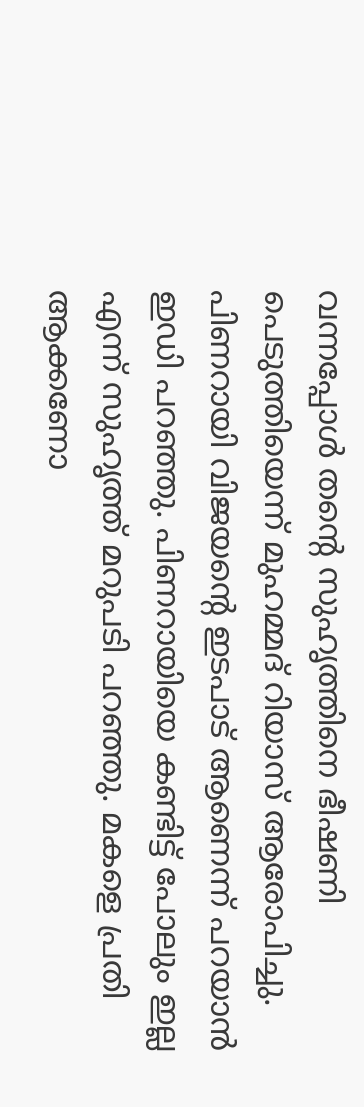വന്നപ്പോൾ തന്റെ സുഹൃത്തിനെ ഭീഷണി പെടുത്തിയെന്ന് മുഹമ്മദ് റിയാസ് ആരോപിച്ചു. പിണറായി വിജയൻ്റെ ഇടപാട് ആണെന്ന് പറയാൻ ഇഡി പറഞ്ഞു. പിണറായിയെ കണ്ടിട്ട് പോലും ഇല്ല എന്ന് സുഹൃത്ത് മറുപടി പറഞ്ഞു. മകളെ പ്രതി ആക്കണോ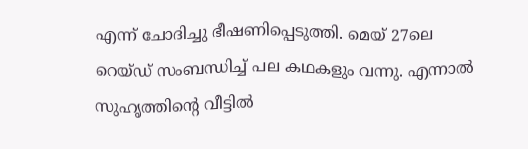എന്ന് ചോദിച്ചു ഭീഷണിപ്പെടുത്തി. മെയ്‌ 27ലെ റെയ്‌ഡ് സംബന്ധിച്ച് പല കഥകളും വന്നു. എന്നാൽ സുഹൃത്തിൻ്റെ വീട്ടിൽ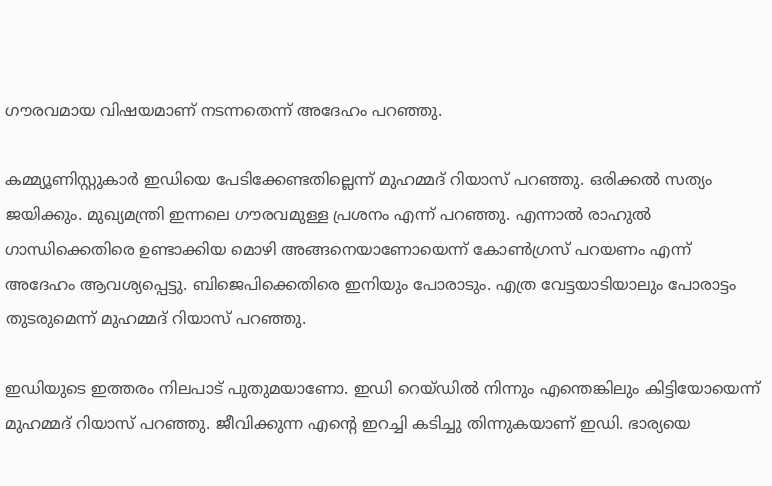ഗൗരവമായ വിഷയമാണ് നടന്നതെന്ന് അദേഹം പറഞ്ഞു.

കമ്മ്യൂണിസ്റ്റുകാർ ഇഡിയെ പേടിക്കേണ്ടതില്ലെന്ന് മുഹമ്മദ് റിയാസ് പറഞ്ഞു. ഒരിക്കൽ സത്യം ജയിക്കും. മുഖ്യമന്ത്രി ഇന്നലെ ഗൗരവമുള്ള പ്രശനം എന്ന് പറഞ്ഞു. എന്നാൽ രാഹുൽ ഗാന്ധിക്കെതിരെ ഉണ്ടാക്കിയ മൊഴി അങ്ങനെയാണോയെന്ന് കോൺഗ്രസ് പറയണം എന്ന് അദേഹം ആവശ്യപ്പെട്ടു. ബിജെപിക്കെതിരെ ഇനിയും പോരാടും. എത്ര വേട്ടയാടിയാലും പോരാട്ടം തുടരുമെന്ന് മുഹമ്മദ് റിയാസ് പറഞ്ഞു.

ഇഡിയുടെ ഇത്തരം നിലപാട് പുതുമയാണോ. ഇഡി റെയ്ഡിൽ നിന്നും എന്തെങ്കിലും കിട്ടിയോയെന്ന് മുഹമ്മദ് റിയാസ് പറഞ്ഞു. ജീവിക്കുന്ന എൻ്റെ ഇറച്ചി കടിച്ചു തിന്നുകയാണ് ഇഡി. ഭാര്യയെ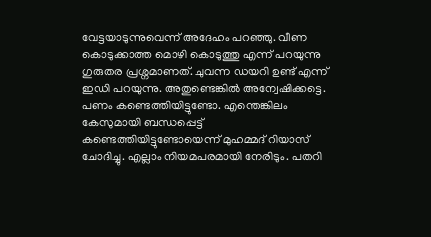വേട്ടയാടുന്നുവെന്ന് അദേഹം പറഞ്ഞു. വീണ കൊടുക്കാത്ത മൊഴി കൊടുത്തു എന്ന് പറയുന്നു ഗുരുതര പ്രശ്നമാണത്. ചുവന്ന ഡയറി ഉണ്ട് എന്ന് ഇഡി പറയുന്നു. അതുണ്ടെങ്കിൽ അന്വേഷിക്കട്ടെ. പണം കണ്ടെത്തിയിട്ടുണ്ടോ. എന്തെങ്കിലം കേസുമായി ബന്ധപ്പെട്ട് കണ്ടെത്തിയിട്ടുണ്ടോയെന്ന് മുഹമ്മദ് റിയാസ് ചോദിച്ചു. എല്ലാം നിയമപരമായി നേരിടും. പതറി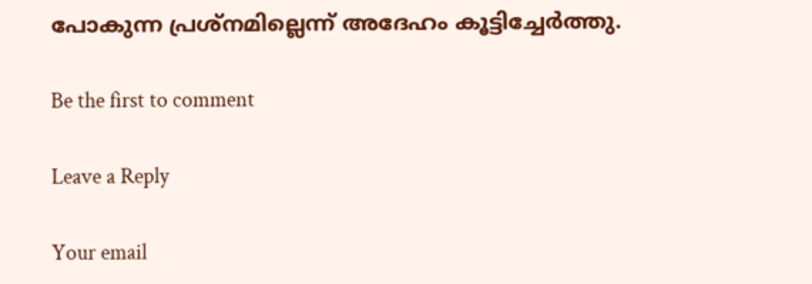പോകുന്ന പ്രശ്നമില്ലെന്ന് അദേഹം കൂട്ടിച്ചേർത്തു.

Be the first to comment

Leave a Reply

Your email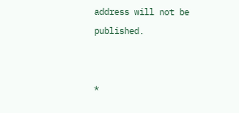address will not be published.


*